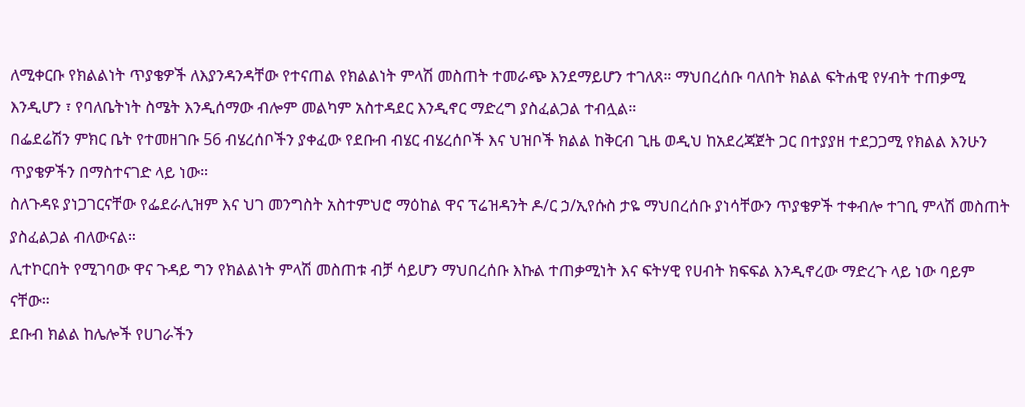ለሚቀርቡ የክልልነት ጥያቄዎች ለእያንዳንዳቸው የተናጠል የክልልነት ምላሽ መስጠት ተመራጭ እንደማይሆን ተገለጸ። ማህበረሰቡ ባለበት ክልል ፍትሐዊ የሃብት ተጠቃሚ እንዲሆን ፣ የባለቤትነት ስሜት እንዲሰማው ብሎም መልካም አስተዳደር እንዲኖር ማድረግ ያስፈልጋል ተብሏል።
በፌደሬሽን ምክር ቤት የተመዘገቡ 56 ብሄረሰቦችን ያቀፈው የደቡብ ብሄር ብሄረሰቦች እና ህዝቦች ክልል ከቅርብ ጊዜ ወዲህ ከአደረጃጀት ጋር በተያያዘ ተደጋጋሚ የክልል እንሁን ጥያቄዎችን በማስተናገድ ላይ ነው።
ስለጉዳዩ ያነጋገርናቸው የፌደራሊዝም እና ህገ መንግስት አስተምህሮ ማዕከል ዋና ፕሬዝዳንት ዶ/ር ኃ/ኢየሱስ ታዬ ማህበረሰቡ ያነሳቸውን ጥያቄዎች ተቀብሎ ተገቢ ምላሽ መስጠት ያስፈልጋል ብለውናል።
ሊተኮርበት የሚገባው ዋና ጉዳይ ግን የክልልነት ምላሽ መስጠቱ ብቻ ሳይሆን ማህበረሰቡ እኩል ተጠቃሚነት እና ፍትሃዊ የሀብት ክፍፍል እንዲኖረው ማድረጉ ላይ ነው ባይም ናቸው።
ደቡብ ክልል ከሌሎች የሀገራችን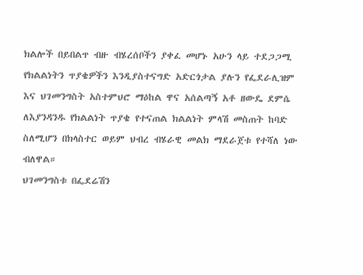ክልሎች በይበልጥ ብዙ ብሄረሰቦችን ያቀፈ መሆኑ አሁን ላይ ተደጋጋሚ የክልልነትን ጥያቄዎችን እንዲያስተናግድ አድርጎታል ያሉን የፌደራሊዝም እና ህገመንግስት አስተምህሮ ማዕከል ዋና አሰልጣኝ አቶ ዘውዴ ደምሴ ለእያንዳንዱ የክልልነት ጥያቄ የተናጠል ክልልነት ምላሽ መስጠት ከባድ ስለሚሆን በክላስተር ወይም ህብረ ብሄራዊ መልክ ማደራጀቱ የተሻለ ነው ብለዋል።
ህገመንግስቱ በፌደሬሽን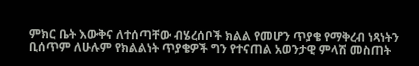ምክር ቤት እውቅና ለተሰጣቸው ብሄረሰቦች ክልል የመሆን ጥያቄ የማቅረብ ነጻነትን ቢሰጥም ለሁሉም የክልልነት ጥያቄዎች ግን የተናጠል አወንታዊ ምላሽ መስጠት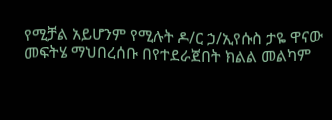የሚቻል አይሆንም የሚሉት ዶ/ር ኃ/ኢየሱስ ታዬ ዋናው መፍትሄ ማህበረሰቡ በየተደራጀበት ክልል መልካም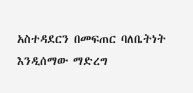አስተዳደርን በመፍጠር ባለቤትነት እንዲሰማው ማድረግ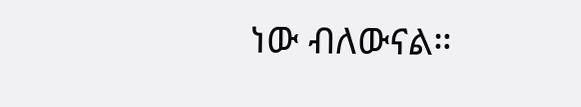ነው ብለውናል።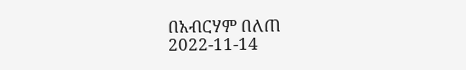በአብርሃም በለጠ
2022-11-14